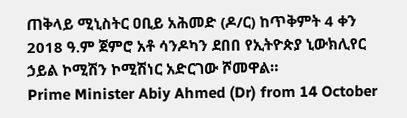ጠቅላይ ሚኒስትር ዐቢይ አሕመድ (ዶ/ር) ከጥቅምት 4 ቀን 2018 ዓ.ም ጀምሮ አቶ ሳንዶካን ደበበ የኢትዮጵያ ኒውክሊየር ኃይል ኮሚሽን ኮሚሽነር አድርገው ሾመዋል።
Prime Minister Abiy Ahmed (Dr) from 14 October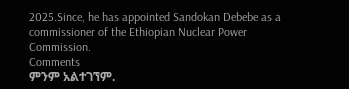2025.Since, he has appointed Sandokan Debebe as a commissioner of the Ethiopian Nuclear Power Commission.
Comments
ምንም አልተገኘም.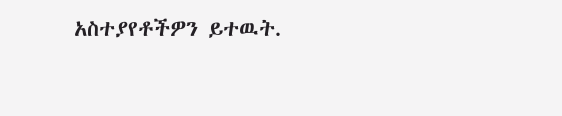አስተያየቶችዎን ይተዉት.